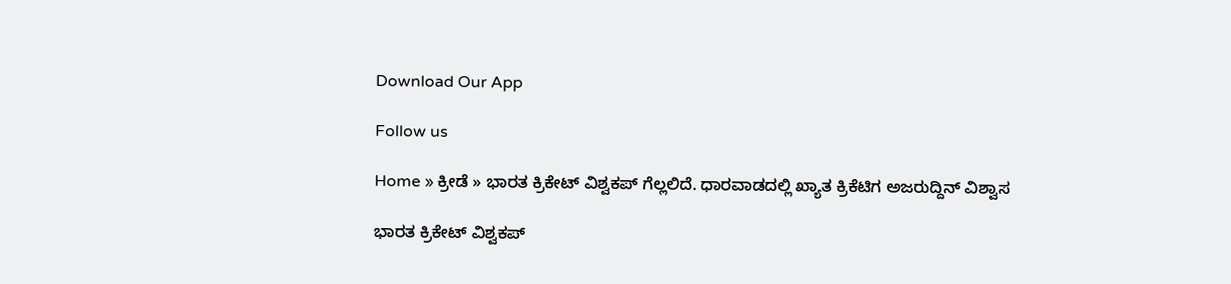Download Our App

Follow us

Home » ಕ್ರೀಡೆ » ಭಾರತ ಕ್ರಿಕೇಟ್ ವಿಶ್ವಕಪ್ ಗೆಲ್ಲಲಿದೆ. ಧಾರವಾಡದಲ್ಲಿ ಖ್ಯಾತ ಕ್ರಿಕೆಟಿಗ ಅಜರುದ್ದಿನ್ ವಿಶ್ವಾಸ

ಭಾರತ ಕ್ರಿಕೇಟ್ ವಿಶ್ವಕಪ್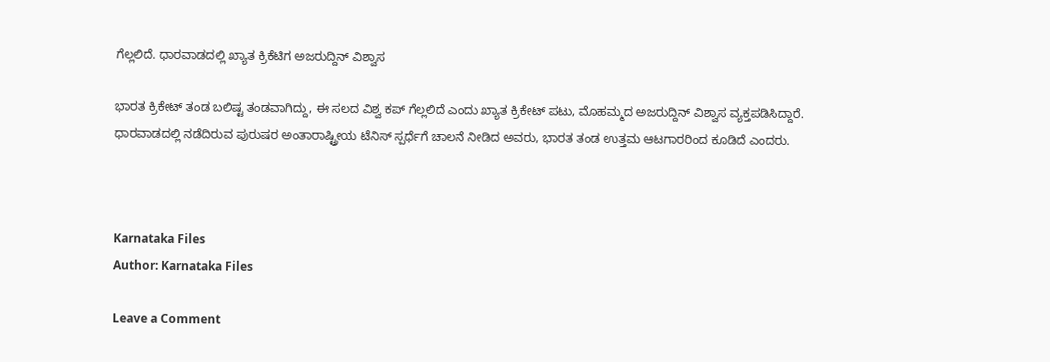ಗೆಲ್ಲಲಿದೆ. ಧಾರವಾಡದಲ್ಲಿ ಖ್ಯಾತ ಕ್ರಿಕೆಟಿಗ ಅಜರುದ್ದಿನ್ ವಿಶ್ವಾಸ

ಭಾರತ ಕ್ರಿಕೇಟ್ ತಂಡ ಬಲಿಷ್ಟ ತಂಡವಾಗಿದ್ದು, ಈ ಸಲದ ವಿಶ್ವ ಕಪ್ ಗೆಲ್ಲಲಿದೆ ಎಂದು ಖ್ಯಾತ ಕ್ರಿಕೇಟ್ ಪಟು, ಮೊಹಮ್ಮದ ಅಜರುದ್ದಿನ್ ವಿಶ್ವಾಸ ವ್ಯಕ್ತಪಡಿಸಿದ್ದಾರೆ. ಧಾರವಾಡದಲ್ಲಿ ನಡೆದಿರುವ ಪುರುಷರ ಅಂತಾರಾಷ್ಟ್ರೀಯ ಟೆನಿಸ್ ಸ್ಪರ್ಧೆಗೆ ಚಾಲನೆ ನೀಡಿದ ಅವರು, ಭಾರತ ತಂಡ ಉತ್ತಮ ಆಟಗಾರರಿಂದ ಕೂಡಿದೆ ಎಂದರು.



Karnataka Files
Author: Karnataka Files

Leave a Comment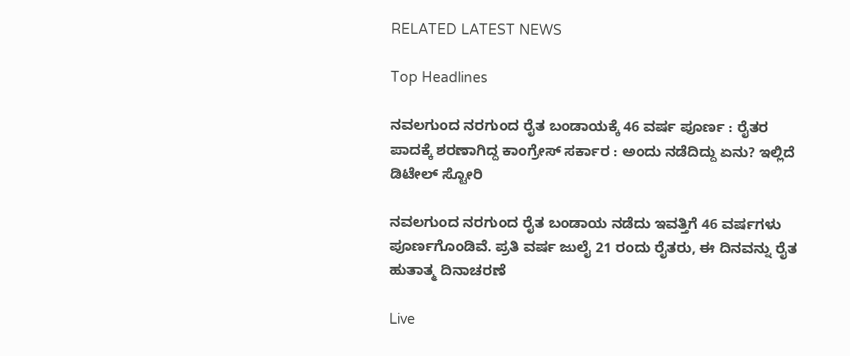RELATED LATEST NEWS

Top Headlines

ನವಲಗುಂದ ನರಗುಂದ ರೈತ ಬಂಡಾಯಕ್ಕೆ 46 ವರ್ಷ ಪೂರ್ಣ : ರೈತರ ಪಾದಕ್ಕೆ ಶರಣಾಗಿದ್ದ ಕಾಂಗ್ರೇಸ್ ಸರ್ಕಾರ : ಅಂದು ನಡೆದಿದ್ದು ಏನು? ಇಲ್ಲಿದೆ ಡಿಟೇಲ್ ಸ್ಟೋರಿ

ನವಲಗುಂದ ನರಗುಂದ ರೈತ ಬಂಡಾಯ ನಡೆದು ಇವತ್ತಿಗೆ 46 ವರ್ಷಗಳು ಪೂರ್ಣಗೊಂಡಿವೆ. ಪ್ರತಿ ವರ್ಷ ಜುಲೈ 21 ರಂದು ರೈತರು, ಈ ದಿನವನ್ನು ರೈತ ಹುತಾತ್ಮ ದಿನಾಚರಣೆ

Live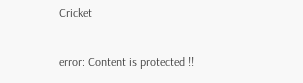Cricket

error: Content is protected !!